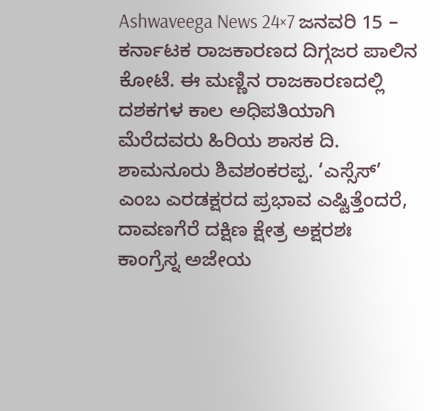Ashwaveega News 24×7 ಜನವರಿ 15 – ಕರ್ನಾಟಕ ರಾಜಕಾರಣದ ದಿಗ್ಗಜರ ಪಾಲಿನ ಕೋಟೆ. ಈ ಮಣ್ಣಿನ ರಾಜಕಾರಣದಲ್ಲಿ ದಶಕಗಳ ಕಾಲ ಅಧಿಪತಿಯಾಗಿ ಮೆರೆದವರು ಹಿರಿಯ ಶಾಸಕ ದಿ. ಶಾಮನೂರು ಶಿವಶಂಕರಪ್ಪ. ‘ಎಸ್ಸೆಸ್’ ಎಂಬ ಎರಡಕ್ಷರದ ಪ್ರಭಾವ ಎಷ್ಟಿತ್ತೆಂದರೆ, ದಾವಣಗೆರೆ ದಕ್ಷಿಣ ಕ್ಷೇತ್ರ ಅಕ್ಷರಶಃ ಕಾಂಗ್ರೆಸ್ನ ಅಜೇಯ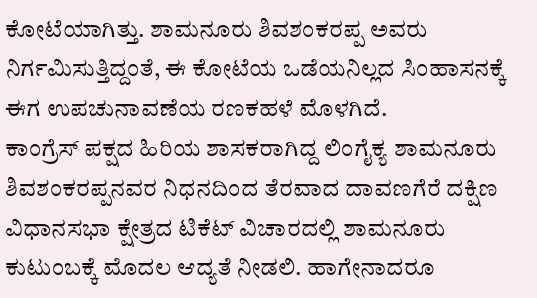ಕೋಟೆಯಾಗಿತ್ತು. ಶಾಮನೂರು ಶಿವಶಂಕರಪ್ಪ ಅವರು ನಿರ್ಗಮಿಸುತ್ತಿದ್ದಂತೆ, ಈ ಕೋಟೆಯ ಒಡೆಯನಿಲ್ಲದ ಸಿಂಹಾಸನಕ್ಕೆ ಈಗ ಉಪಚುನಾವಣೆಯ ರಣಕಹಳೆ ಮೊಳಗಿದೆ.
ಕಾಂಗ್ರೆಸ್ ಪಕ್ಷದ ಹಿರಿಯ ಶಾಸಕರಾಗಿದ್ದ ಲಿಂಗೈಕ್ಯ ಶಾಮನೂರು ಶಿವಶಂಕರಪ್ಪನವರ ನಿಧನದಿಂದ ತೆರವಾದ ದಾವಣಗೆರೆ ದಕ್ಷಿಣ ವಿಧಾನಸಭಾ ಕ್ಷೇತ್ರದ ಟಿಕೆಟ್ ವಿಚಾರದಲ್ಲಿ ಶಾಮನೂರು ಕುಟುಂಬಕ್ಕೆ ಮೊದಲ ಆದ್ಯತೆ ನೀಡಲಿ. ಹಾಗೇನಾದರೂ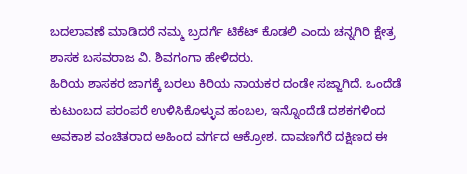ಬದಲಾವಣೆ ಮಾಡಿದರೆ ನಮ್ಮ ಬ್ರದರ್ಗೆ ಟಿಕೆಟ್ ಕೊಡಲಿ ಎಂದು ಚನ್ನಗಿರಿ ಕ್ಷೇತ್ರ ಶಾಸಕ ಬಸವರಾಜ ವಿ. ಶಿವಗಂಗಾ ಹೇಳಿದರು.
ಹಿರಿಯ ಶಾಸಕರ ಜಾಗಕ್ಕೆ ಬರಲು ಕಿರಿಯ ನಾಯಕರ ದಂಡೇ ಸಜ್ಜಾಗಿದೆ. ಒಂದೆಡೆ ಕುಟುಂಬದ ಪರಂಪರೆ ಉಳಿಸಿಕೊಳ್ಳುವ ಹಂಬಲ, ಇನ್ನೊಂದೆಡೆ ದಶಕಗಳಿಂದ ಅವಕಾಶ ವಂಚಿತರಾದ ಅಹಿಂದ ವರ್ಗದ ಆಕ್ರೋಶ. ದಾವಣಗೆರೆ ದಕ್ಷಿಣದ ಈ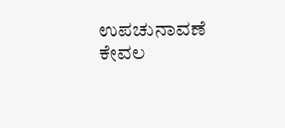ಉಪಚುನಾವಣೆ ಕೇವಲ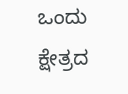ಒಂದು ಕ್ಷೇತ್ರದ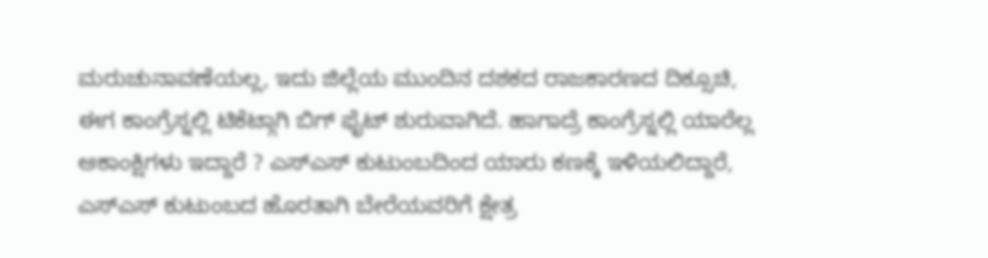ಮರುಚುನಾವಣೆಯಲ್ಲ, ಇದು ಜಿಲ್ಲೆಯ ಮುಂದಿನ ದಶಕದ ರಾಜಕಾರಣದ ದಿಕ್ಸೂಚಿ, ಈಗ ಕಾಂಗ್ರೆಸ್ನಲ್ಲಿ ಟಿಕೆಟ್ಗಾಗಿ ಬಿಗ್ ಫೈಟ್ ಶುರುವಾಗಿದೆ. ಹಾಗಾದ್ರೆ ಕಾಂಗ್ರೆಸ್ನಲ್ಲಿ ಯಾರೆಲ್ಲ ಆಕಾಂಕ್ಷಿಗಳು ಇದ್ದಾರೆ ? ಎಸ್ಎಸ್ ಕುಟುಂಬದಿಂದ ಯಾರು ಕಣಕ್ಕೆ ಇಳಿಯಲಿದ್ದಾರೆ, ಎಸ್ಎಸ್ ಕುಟುಂಬದ ಹೊರತಾಗಿ ಬೇರೆಯವರಿಗೆ ಕ್ಷೇತ್ರ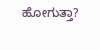ಹೋಗುತ್ತಾ?